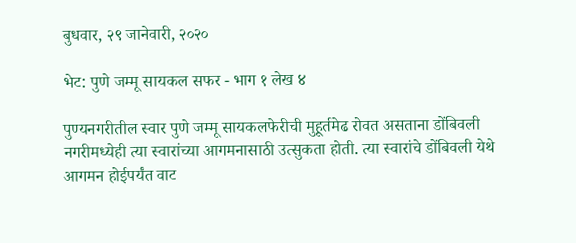बुधवार, २९ जानेवारी, २०२०

भेट: पुणे जम्मू सायकल सफर - भाग १ लेख ४

पुण्यनगरीतील स्वार पुणे जम्मू सायकलफेरीची मुहूर्तमेढ रोवत असताना डोंबिवली नगरीमध्येही त्या स्वारांच्या आगमनासाठी उत्सुकता होती. त्या स्वारांचे डोंबिवली येथे आगमन होईपर्यंत वाट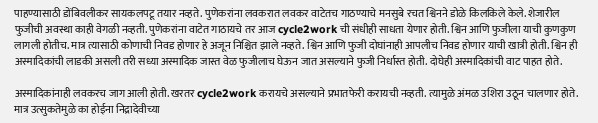पाहण्यासाठी डोंबिवलीकर सायकलपटू तयार नव्हते. पुणेकरांना लवकरात लवकर वाटेतच गाठण्याचे मनसुबे रचत श्विनने डोळे किलकिले केले. शेजारील फुजीची अवस्था काही वेगळी नव्हती. पुणेकरांना वाटेत गाठायचे तर आज cycle2work ची संधीही साधता येणार होती. श्विन आणि फुजीला याची कुणकुण लागली होतीच. मात्र त्यासाठी कोणाची निवड होणार हे अजून निश्चित झाले नव्हते. श्विन आणि फुजी दोघांनाही आपलीच निवड होणार याची खात्री होती. श्विन ही अस्मादिकांची लाडकी असली तरी सध्या अस्मादिक जास्त वेळ फुजीलाच घेऊन जात असल्याने फुजी निर्धास्त होती. दोघेही अस्मादिकांची वाट पाहत होते.

अस्मादिकांनाही लवकरच जाग आली होती. खरतर cycle2work करायचे असल्याने प्रभातफेरी करायची नव्हती. त्यामुळे अंमळ उशिरा उठून चालणार होते. मात्र उत्सुकतेमुळे का होईना निद्रादेवीच्या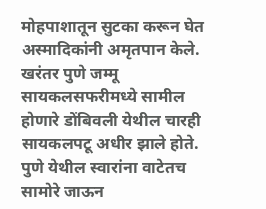मोहपाशातून सुटका करून घेत अस्मादिकांनी अमृतपान केले. खरंतर पुणे जम्मू सायकलसफरीमध्ये सामील होणारे डोंबिवली येथील चारही सायकलपटू अधीर झाले होते. पुणे येथील स्वारांना वाटेतच सामोरे जाऊन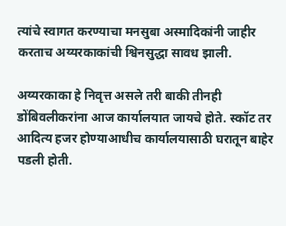त्यांचे स्वागत करण्याचा मनसुबा अस्मादिकांनी जाहीर करताच अय्यरकाकांची श्विनसुद्धा सावध झाली.

अय्यरकाका हे निवृत्त असले तरी बाकी तीनही डोंबिवलीकरांना आज कार्यालयात जायचे होते. स्कॉट तर आदित्य हजर होण्याआधीच कार्यालयासाठी घरातून बाहेर पडली होती.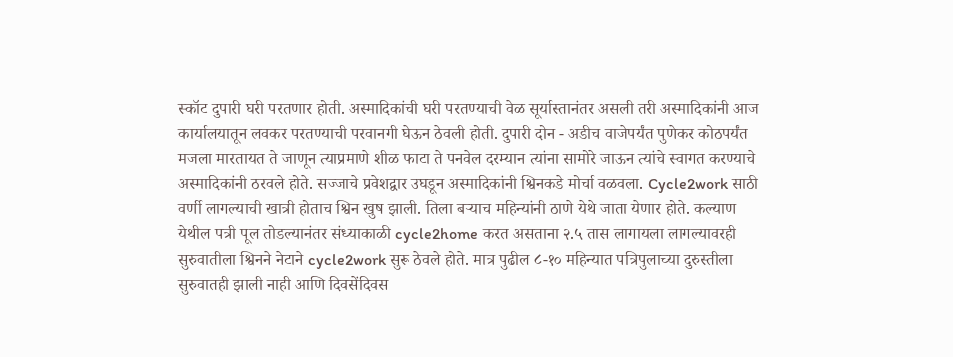स्कॉट दुपारी घरी परतणार होती. अस्मादिकांची घरी परतण्याची वेळ सूर्यास्तानंतर असली तरी अस्मादिकांनी आज कार्यालयातून लवकर परतण्याची परवानगी घेऊन ठेवली होती. दुपारी दोन - अडीच वाजेपर्यंत पुणेकर कोठपर्यंत मजला मारतायत ते जाणून त्याप्रमाणे शीळ फाटा ते पनवेल दरम्यान त्यांना सामोरे जाऊन त्यांचे स्वागत करण्याचे अस्मादिकांनी ठरवले होते. सज्जाचे प्रवेशद्वार उघडून अस्मादिकांनी श्विनकडे मोर्चा वळवला. Cycle2work साठी वर्णी लागल्याची खात्री होताच श्विन खुष झाली. तिला बऱ्याच महिन्यांनी ठाणे येथे जाता येणार होते. कल्याण येथील पत्री पूल तोडल्यानंतर संध्याकाळी cycle2home करत असताना २.५ तास लागायला लागल्यावरही सुरुवातीला श्विनने नेटाने cycle2work सुरू ठेवले होते. मात्र पुढील ८-१० महिन्यात पत्रिपुलाच्या दुरुस्तीला सुरुवातही झाली नाही आणि दिवसेंदिवस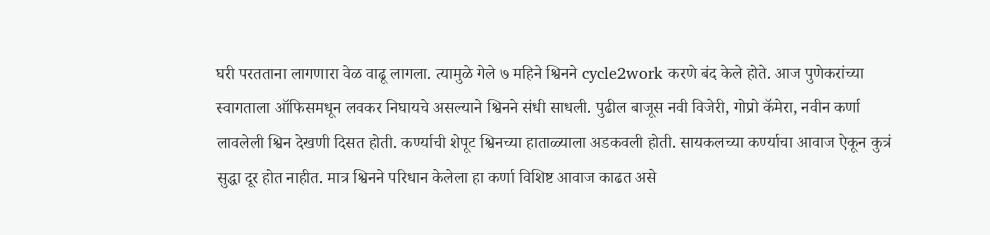घरी परतताना लागणारा वेळ वाढू लागला. त्यामुळे गेले ७ महिने श्विनने cycle2work करणे बंद केले होते. आज पुणेकरांच्या स्वागताला ऑफिसमधून लवकर निघायचे असल्याने श्विनने संधी साधली. पुढील बाजूस नवी विजेरी, गोप्रो कॅमेरा, नवीन कर्णा लावलेली श्विन देखणी दिसत होती. कर्ण्याची शेपूट श्विनच्या हाताळ्याला अडकवली होती. सायकलच्या कर्ण्याचा आवाज ऐकून कुत्रं सुद्धा दूर होत नाहीत. मात्र श्विनने परिधान केलेला हा कर्णा विशिष्ट आवाज काढत असे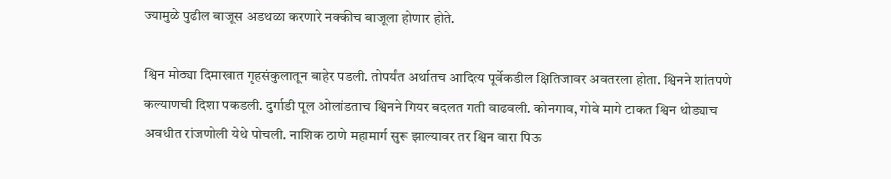ज्यामुळे पुढील बाजूस अडथळा करणारे नक्कीच बाजूला होणार होते.

श्विन मोठ्या दिमाखात गृहसंकुलातून बाहेर पडली. तोपर्यंत अर्थातच आदित्य पूर्वेकडील क्षितिजावर अवतरला होता. श्विनने शांतपणे कल्याणची दिशा पकडली. दुर्गाडी पूल ओलांडताच श्विनने गियर बदलत गती वाढवली. कोनगाव, गोवे मागे टाकत श्विन थोड्याच अवधीत रांजणोली येथे पोचली. नाशिक ठाणे महामार्ग सुरू झाल्यावर तर श्विन वारा पिऊ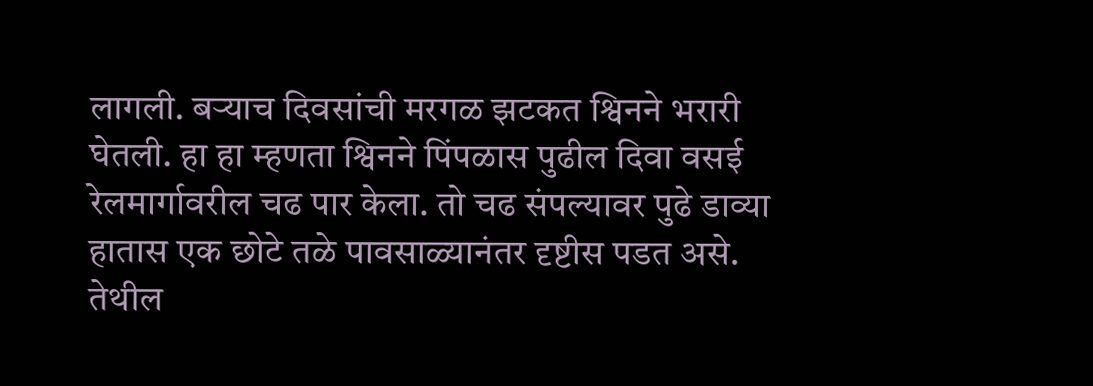लागली. बऱ्याच दिवसांची मरगळ झटकत श्विनने भरारी घेतली. हा हा म्हणता श्विनने पिंपळास पुढील दिवा वसई रेलमार्गावरील चढ पार केला. तो चढ संपल्यावर पुढे डाव्या हातास एक छोटे तळे पावसाळ्यानंतर दृष्टीस पडत असे. तेथील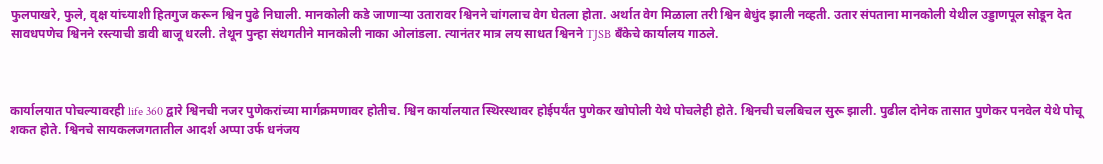फुलपाखरे, फुले, वृक्ष यांच्याशी हितगुज करून श्विन पुढे निघाली. मानकोली कडे जाणाऱ्या उतारावर श्विनने चांगलाच वेग घेतला होता. अर्थात वेग मिळाला तरी श्विन बेधुंद झाली नव्हती. उतार संपताना मानकोली येथील उड्डाणपूल सोडून देत सावधपणेच श्विनने रस्त्याची डावी बाजू धरली. तेथून पुन्हा संथगतीने मानकोली नाका ओलांडला. त्यानंतर मात्र लय साधत श्विनने TJSB बँकेचे कार्यालय गाठले.



कार्यालयात पोचल्यावरही life 360 द्वारे श्विनची नजर पुणेकरांच्या मार्गक्रमणावर होतीच. श्विन कार्यालयात स्थिरस्थावर होईपर्यंत पुणेकर खोपोली येथे पोचलेही होते. श्विनची चलबिचल सुरू झाली. पुढील दोनेक तासात पुणेकर पनवेल येथे पोचू शकत होते. श्विनचे सायकलजगतातील आदर्श अप्पा उर्फ धनंजय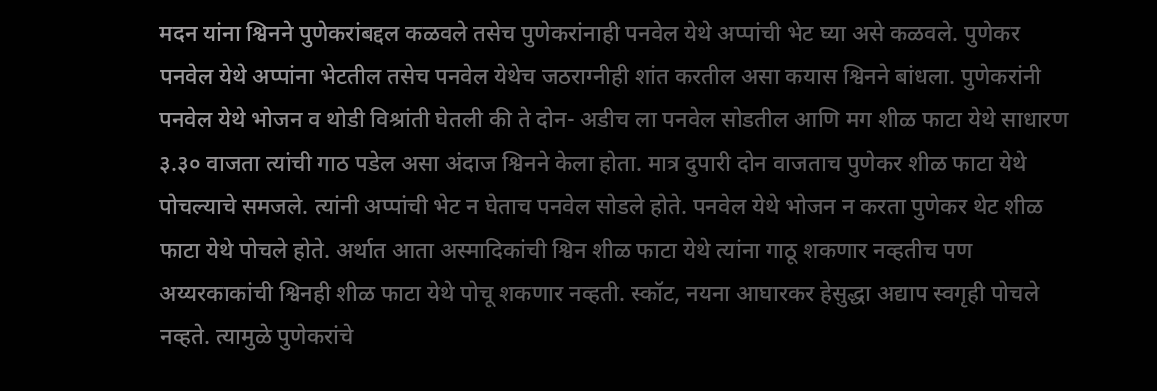मदन यांना श्विनने पुणेकरांबद्दल कळवले तसेच पुणेकरांनाही पनवेल येथे अप्पांची भेट घ्या असे कळवले. पुणेकर पनवेल येथे अप्पांना भेटतील तसेच पनवेल येथेच जठराग्नीही शांत करतील असा कयास श्विनने बांधला. पुणेकरांनी पनवेल येथे भोजन व थोडी विश्रांती घेतली की ते दोन- अडीच ला पनवेल सोडतील आणि मग शीळ फाटा येथे साधारण ३.३० वाजता त्यांची गाठ पडेल असा अंदाज श्विनने केला होता. मात्र दुपारी दोन वाजताच पुणेकर शीळ फाटा येथे पोचल्याचे समजले. त्यांनी अप्पांची भेट न घेताच पनवेल सोडले होते. पनवेल येथे भोजन न करता पुणेकर थेट शीळ फाटा येथे पोचले होते. अर्थात आता अस्मादिकांची श्विन शीळ फाटा येथे त्यांना गाठू शकणार नव्हतीच पण अय्यरकाकांची श्विनही शीळ फाटा येथे पोचू शकणार नव्हती. स्कॉट, नयना आघारकर हेसुद्धा अद्याप स्वगृही पोचले नव्हते. त्यामुळे पुणेकरांचे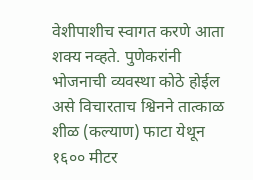वेशीपाशीच स्वागत करणे आता शक्य नव्हते. पुणेकरांनी भोजनाची व्यवस्था कोठे होईल असे विचारताच श्विनने तात्काळ शीळ (कल्याण) फाटा येथून १६०० मीटर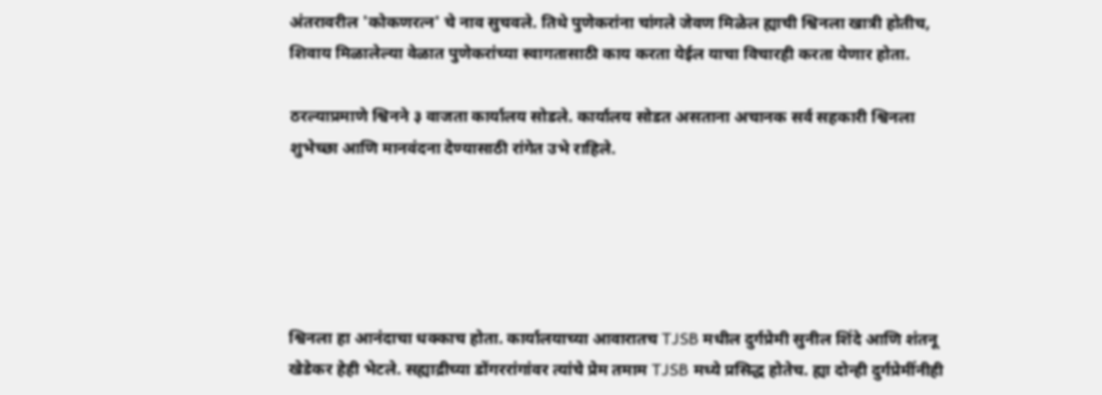अंतरावरील 'कोकणरत्न' चे नाव सुचवले. तिथे पुणेकरांना चांगले जेवण मिळेल ह्याची श्विनला खात्री होतीच, शिवाय मिळालेल्या वेळात पुणेकरांच्या स्वागतासाठी काय करता येईल याचा विचारही करता येणार होता.

ठरल्याप्रमाणे श्विनने ३ वाजता कार्यालय सोडले. कार्यालय सोडत असताना अचानक सर्व सहकारी श्विनला शुभेच्छा आणि मानवंदना देण्यासाठी रांगेत उभे राहिले.





श्विनला हा आनंदाचा धक्काच होता. कार्यालयाच्या आवारातच TJSB मधील दुर्गप्रेमी सुनील शिंदे आणि शंतनू खेडेकर हेही भेटले. सह्याद्रीच्या डोंगररांगांवर त्यांचे प्रेम तमाम TJSB मध्ये प्रसिद्ध होतेच. ह्या दोन्ही दुर्गप्रेमींनीही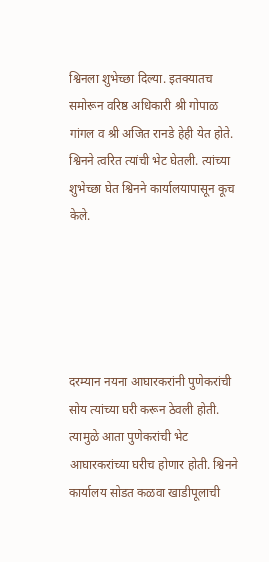श्विनला शुभेच्छा दिल्या. इतक्यातच समोरून वरिष्ठ अधिकारी श्री गोपाळ गांगल व श्री अजित रानडे हेही येत होते. श्विनने त्वरित त्यांची भेट घेतली. त्यांच्या शुभेच्छा घेत श्विनने कार्यालयापासून कूच केले.





दरम्यान नयना आघारकरांनी पुणेकरांची सोय त्यांच्या घरी करून ठेवली होती. त्यामुळे आता पुणेकरांची भेट आघारकरांच्या घरीच होणार होती. श्विनने कार्यालय सोडत कळवा खाडीपूलाची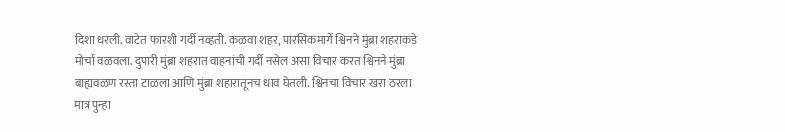दिशा धरली. वाटेत फारशी गर्दी नव्हती. कळवा शहर, पारसिकमार्गे श्विनने मुंब्रा शहराकडे मोर्चा वळवला. दुपारी मुंब्रा शहरात वाहनांची गर्दी नसेल असा विचार करत श्विनने मुंब्रा बाह्यवळण रस्ता टाळला आणि मुंब्रा शहारातूनच धाव घेतली. श्विनचा विचार खरा ठरला मात्र पुन्हा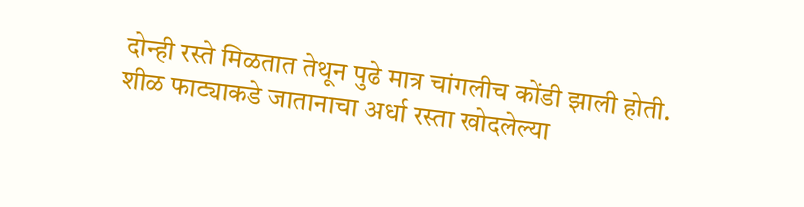दोन्ही रस्ते मिळतात तेथून पुढे मात्र चांगलीच कोंडी झाली होती. शीळ फाट्याकडे जातानाचा अर्धा रस्ता खोदलेल्या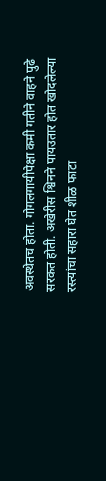अवस्थेतच होता. गोगलगायीपेक्षा कमी गतीने वाहने पुढे सरकत होती. अखेरीस श्विनने पायउतार होत खोदलेल्या रस्त्यांचा सहारा घेत शीळ फाटा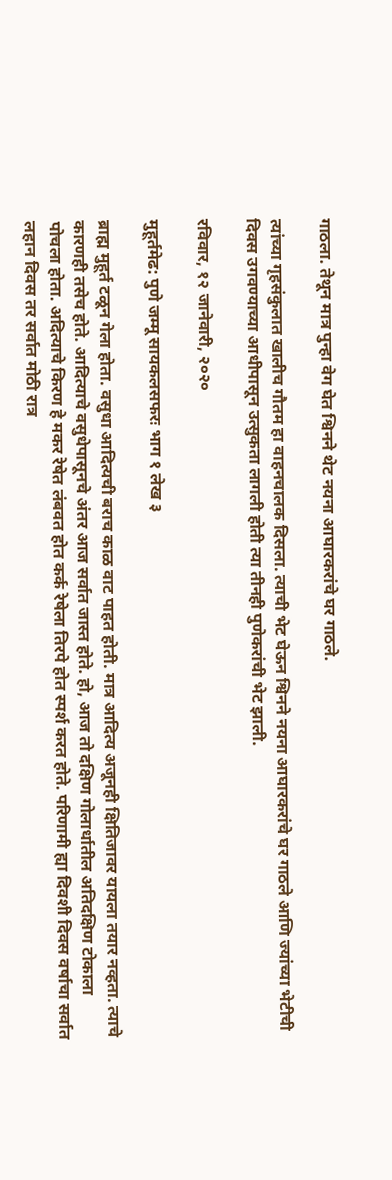गाठला. तेथून मात्र पुन्हा वेग घेत श्विनने थेट नयना आघारकरांचे घर गाठले.

त्यांच्या गृहसंकुलात खालीच गौतम हा वाहनचालक दिसला. त्याची भेट घेऊन श्विनने नयना आघारकरांचे घर गाठले आणि ज्यांच्या भेटीची दिवस उगवण्याच्या आधीपासून उत्सुकता लागली होती त्या तीनही पुणेकरांची भेट झाली.

रविवार, १२ जानेवारी, २०२०

मुहूर्तमेढ: पुणे जम्मू सायकलसफरः भाग १ लेख ३

ब्राह्म मुहूर्त टळून गेला होता. वसुधा आदित्यची बराच काळ वाट पाहत होती. मात्र आदित्य अजूनही क्षितिजावर यायला तयार नव्हता. त्याचे कारणही तसेच होते. आदित्याचे वसुधेपासूनचे अंतर आज सर्वात जास्त होते. हो, आज तो दक्षिण गोलार्धातील अतिदक्षिण टोकाला पोचला होता. अदित्याचे किरण हे मकर रेषेत लंबवत होत कर्क रेषेला तिरपे होत स्पर्श करत होते. परिणामी ह्या दिवशी दिवस वर्षाचा सर्वात लहान दिवस तर सर्वात मोठी रात्र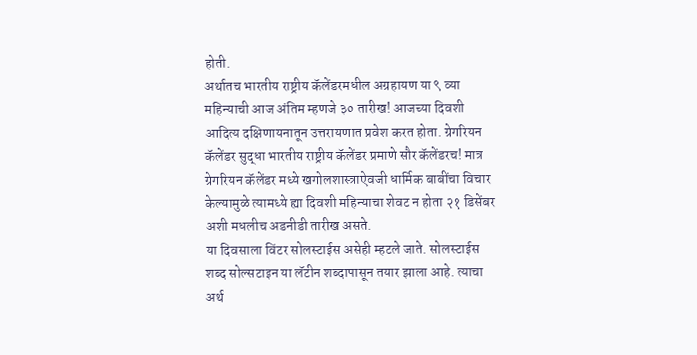होती.
अर्थातच भारतीय राष्ट्रीय कॅलेंडरमधील अग्रहायण या ९ व्या महिन्याची आज अंतिम म्हणजे ३० तारीख! आजच्या दिवशी आदित्य दक्षिणायनातून उत्तरायणात प्रवेश करत होता. ग्रेगरियन कॅलेंडर सुद्धा भारतीय राष्ट्रीय कॅलेंडर प्रमाणे सौर कॅलेंडरच! मात्र ग्रेगरियन कॅलेंडर मध्ये खगोलशास्त्राऐवजी धार्मिक बाबींचा विचार केल्यामुळे त्यामध्ये ह्या दिवशी महिन्याचा शेवट न होता २१ डिसेंबर अशी मधलीच अडनीडी तारीख असते.
या दिवसाला विंटर सोलस्टाईस असेही म्हटले जाते. सोलस्टाईस शब्द सोल्सटाइन या लॅटीन शब्दापासून तयार झाला आहे. त्याचा अर्थ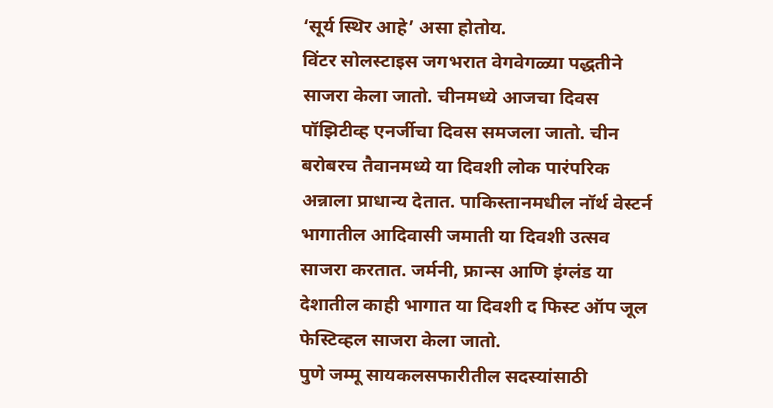‘सूर्य स्थिर आहे’ असा होतोय.
विंटर सोलस्टाइस जगभरात वेगवेगळ्या पद्धतीने साजरा केला जातो. चीनमध्ये आजचा दिवस पॉझिटीव्ह एनर्जीचा दिवस समजला जातो. चीन बरोबरच तैवानमध्ये या दिवशी लोक पारंपरिक अन्नाला प्राधान्य देतात. पाकिस्तानमधील नॉर्थ वेस्टर्न भागातील आदिवासी जमाती या दिवशी उत्सव साजरा करतात. जर्मनी, फ्रान्स आणि इंग्लंड या देशातील काही भागात या दिवशी द फिस्ट ऑप जूल फेस्टिव्हल साजरा केला जातो.
पुणे जम्मू सायकलसफारीतील सदस्यांसाठी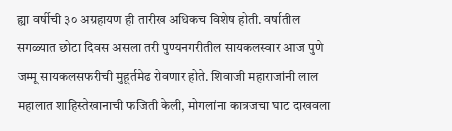ह्या वर्षीची ३० अग्रहायण ही तारीख अधिकच विशेष होती. वर्षातील सगळ्यात छोटा दिवस असला तरी पुण्यनगरीतील सायकलस्वार आज पुणे जम्मू सायकलसफरीची मुहूर्तमेढ रोवणार होते. शिवाजी महाराजांनी लाल महालात शाहिस्तेखानाची फजिती केली, मोगलांना कात्रजचा घाट दाखवला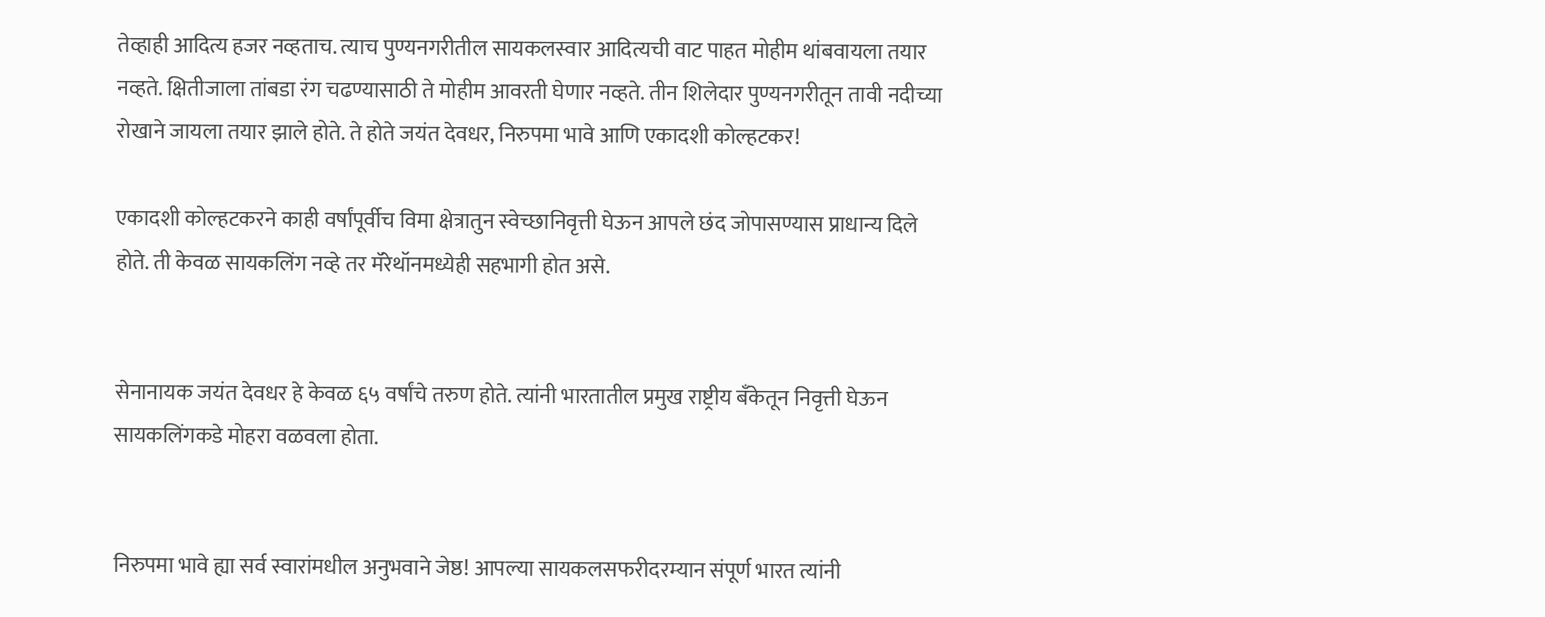तेव्हाही आदित्य हजर नव्हताच. त्याच पुण्यनगरीतील सायकलस्वार आदित्यची वाट पाहत मोहीम थांबवायला तयार नव्हते. क्षितीजाला तांबडा रंग चढण्यासाठी ते मोहीम आवरती घेणार नव्हते. तीन शिलेदार पुण्यनगरीतून तावी नदीच्या रोखाने जायला तयार झाले होते. ते होते जयंत देवधर, निरुपमा भावे आणि एकादशी कोल्हटकर!

एकादशी कोल्हटकरने काही वर्षांपूर्वीच विमा क्षेत्रातुन स्वेच्छानिवृत्ती घेऊन आपले छंद जोपासण्यास प्राधान्य दिले होते. ती केवळ सायकलिंग नव्हे तर मॅरेथॉनमध्येही सहभागी होत असे.


सेनानायक जयंत देवधर हे केवळ ६५ वर्षांचे तरुण होते. त्यांनी भारतातील प्रमुख राष्ट्रीय बँकेतून निवृत्ती घेऊन सायकलिंगकडे मोहरा वळवला होता.


निरुपमा भावे ह्या सर्व स्वारांमधील अनुभवाने जेष्ठ! आपल्या सायकलसफरीदरम्यान संपूर्ण भारत त्यांनी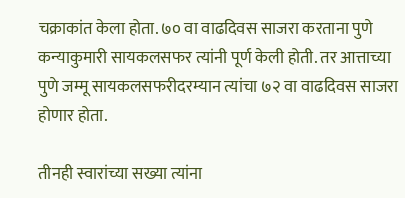चक्राकांत केला होता. ७० वा वाढदिवस साजरा करताना पुणे कन्याकुमारी सायकलसफर त्यांनी पूर्ण केली होती. तर आत्ताच्या पुणे जम्मू सायकलसफरीदरम्यान त्यांचा ७२ वा वाढदिवस साजरा होणार होता.

तीनही स्वारांच्या सख्या त्यांना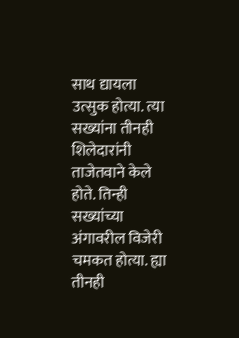साथ द्यायला उत्सुक होत्या. त्या सख्यांना तीनही शिलेदारांनी ताजेतवाने केले होते. तिन्ही सख्यांच्या अंगावरील विजेरी चमकत होत्या. ह्या तीनही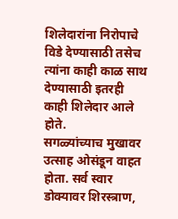शिलेदारांना निरोपाचे विडे देण्यासाठी तसेच त्यांना काही काळ साथ देण्यासाठी इतरही काही शिलेदार आले होते.
सगळ्यांच्याच मुखावर उत्साह ओसंडून वाहत होता. सर्व स्वार डोक्यावर शिरस्त्राण,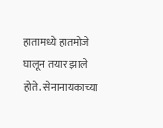हातामध्ये हातमोजे घालून तयार झाले होते. सेनानायकाच्या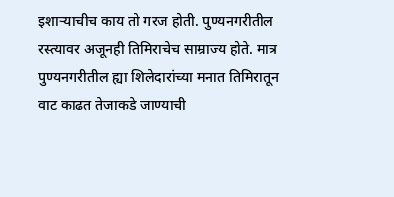इशाऱ्याचीच काय तो गरज होती. पुण्यनगरीतील रस्त्यावर अजूनही तिमिराचेच साम्राज्य होते. मात्र पुण्यनगरीतील ह्या शिलेदारांच्या मनात तिमिरातून वाट काढत तेजाकडे जाण्याची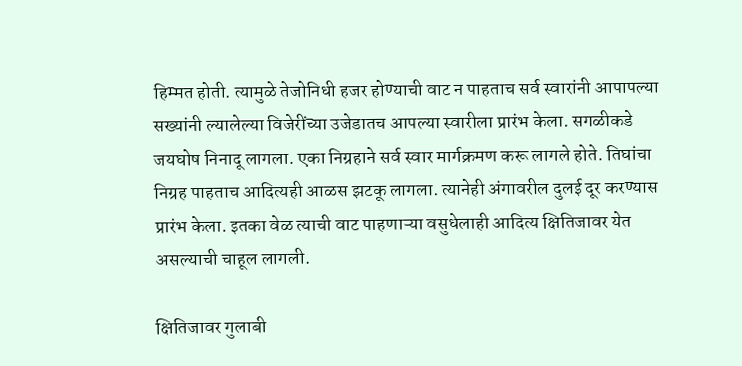हिम्मत होती. त्यामुळे तेजोनिधी हजर होण्याची वाट न पाहताच सर्व स्वारांनी आपापल्या सख्यांनी ल्यालेल्या विजेरींच्या उजेडातच आपल्या स्वारीला प्रारंभ केला. सगळीकडे जयघोष निनादू लागला. एका निग्रहाने सर्व स्वार मार्गक्रमण करू लागले होते. तिघांचा निग्रह पाहताच आदित्यही आळस झटकू लागला. त्यानेही अंगावरील दुलई दूर करण्यास प्रारंभ केला. इतका वेळ त्याची वाट पाहणाऱ्या वसुधेलाही आदित्य क्षितिजावर येत असल्याची चाहूल लागली.

क्षितिजावर गुलाबी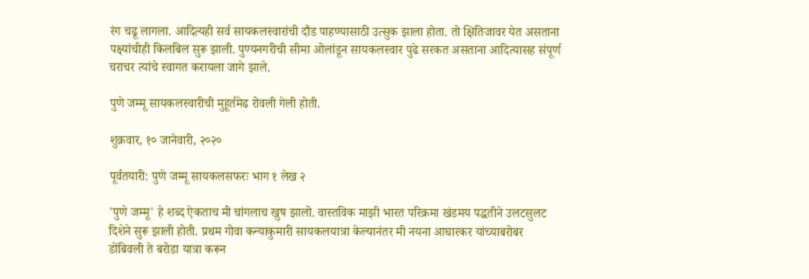रंग चढू लागला. आदित्यही सर्व सायकलस्वारांची दौड पाहण्यासाठी उत्सुक झाला होता. तो क्षितिजावर येत असताना पक्ष्यांचीही किलबिल सुरू झाली. पुण्यनगरीची सीमा ओलांडून सायकलस्वार पुढे सरकत असताना आदित्यासह संपूर्ण चराचर त्यांचे स्वागत करायला जागे झाले.

पुणे जम्मू सायकलस्वारीची मुहूर्तमेढ रोवली गेली होती.

शुक्रवार, १० जानेवारी, २०२०

पूर्वतयारी: पुणे जम्मू सायकलसफरः भाग १ लेख २

'पुणे जम्मू' हे शब्द ऐकताच मी चांगलाच खुष झालो. वास्तविक माझी भारत परिक्रमा खंडमय पद्धतीने उलटसुलट दिशेने सुरू झाली होती. प्रथम गोवा कन्याकुमारी सायकलयात्रा केल्यानंतर मी नयना आघारकर यांच्याबरोबर डोंबिवली ते बरोडा यात्रा करून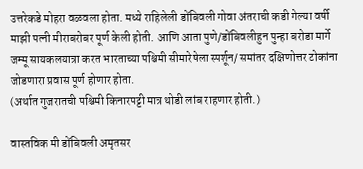उत्तरेकडे मोहरा वळवला होता. मध्ये राहिलेली डोंबिवली गोवा अंतराची कडी गेल्या वर्षी माझी पत्नी मीराबरोबर पूर्ण केली होती. आणि आता पुणे/डोंबिवलीहुन पुन्हा बरोडा मार्गे जम्मू सायकलयात्रा करत भारताच्या पश्चिमी सीमारेषेला स्पर्शून/ समांतर दक्षिणोत्तर टोकांना जोडणारा प्रवास पूर्ण होणार होता.
(अर्थात गुजरातची पश्चिमी किनारपट्टी मात्र थोडी लांब राहणार होती.)

वास्तविक मी डोंबिवली अमृतसर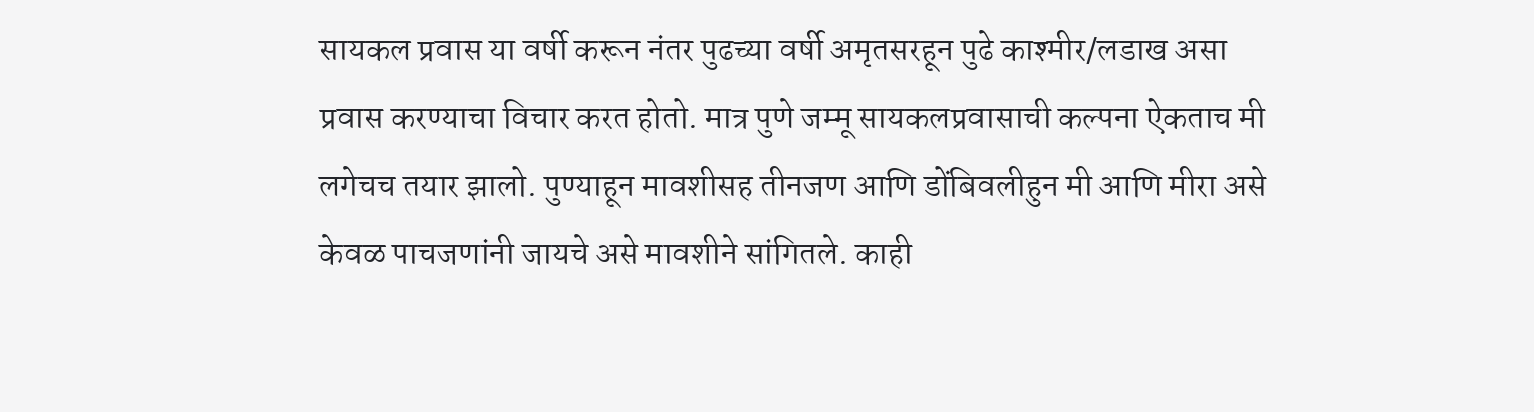सायकल प्रवास या वर्षी करून नंतर पुढच्या वर्षी अमृतसरहून पुढे काश्मीर/लडाख असा प्रवास करण्याचा विचार करत होतो. मात्र पुणे जम्मू सायकलप्रवासाची कल्पना ऐकताच मी लगेचच तयार झालो. पुण्याहून मावशीसह तीनजण आणि डोंबिवलीहुन मी आणि मीरा असे केवळ पाचजणांनी जायचे असे मावशीने सांगितले. काही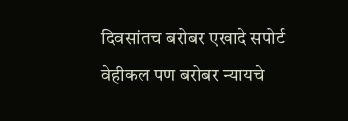दिवसांतच बरोबर एखादे सपोर्ट वेहीकल पण बरोबर न्यायचे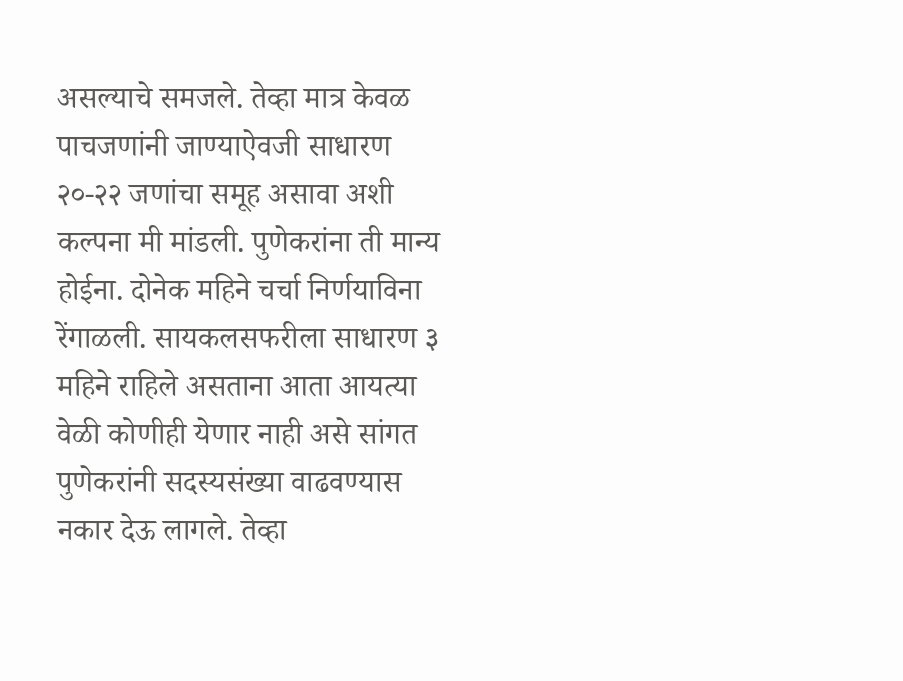असल्याचे समजले. तेव्हा मात्र केवळ पाचजणांनी जाण्याऐवजी साधारण २०-२२ जणांचा समूह असावा अशी कल्पना मी मांडली. पुणेकरांना ती मान्य होईना. दोनेक महिने चर्चा निर्णयाविना रेंगाळली. सायकलसफरीला साधारण ३ महिने राहिले असताना आता आयत्या वेळी कोणीही येणार नाही असे सांगत पुणेकरांनी सदस्यसंख्या वाढवण्यास नकार देऊ लागले. तेव्हा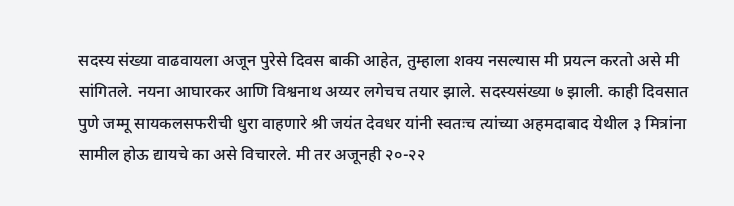सदस्य संख्या वाढवायला अजून पुरेसे दिवस बाकी आहेत, तुम्हाला शक्य नसल्यास मी प्रयत्न करतो असे मी सांगितले. नयना आघारकर आणि विश्वनाथ अय्यर लगेचच तयार झाले. सदस्यसंख्या ७ झाली. काही दिवसात पुणे जम्मू सायकलसफरीची धुरा वाहणारे श्री जयंत देवधर यांनी स्वतःच त्यांच्या अहमदाबाद येथील ३ मित्रांना सामील होऊ द्यायचे का असे विचारले. मी तर अजूनही २०-२२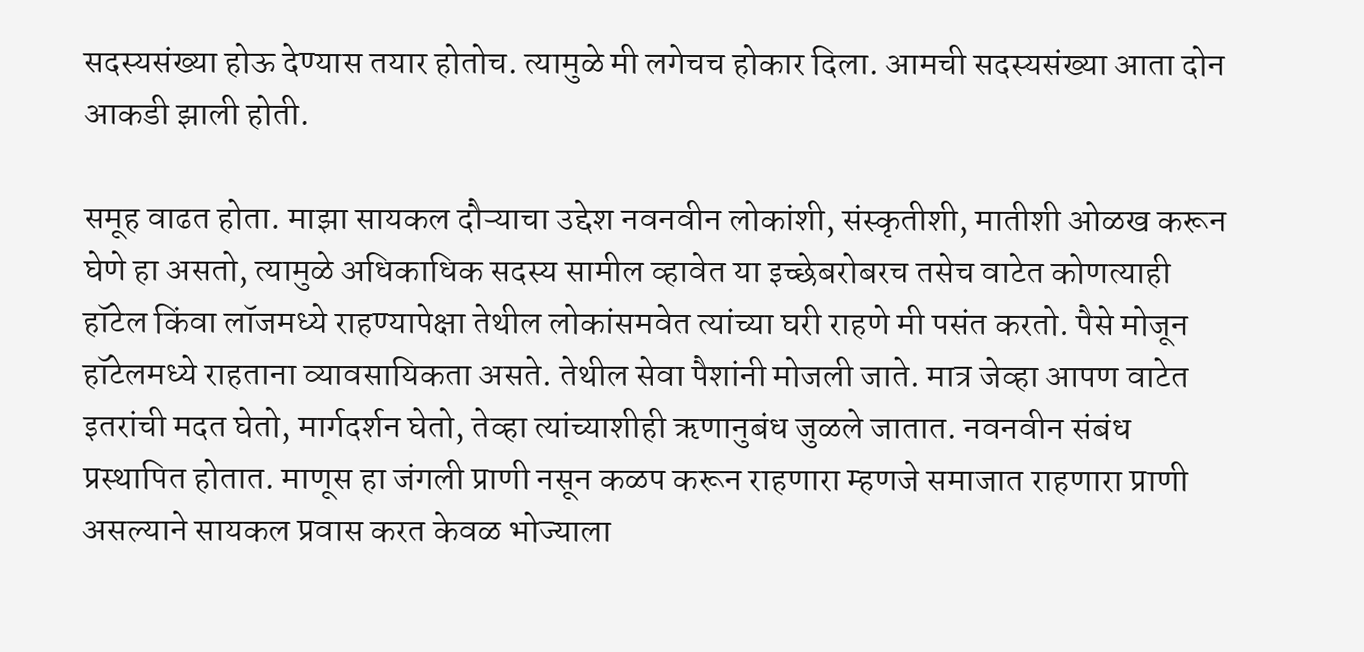सदस्यसंख्या होऊ देण्यास तयार होतोच. त्यामुळे मी लगेचच होकार दिला. आमची सदस्यसंख्या आता दोन आकडी झाली होती.

समूह वाढत होता. माझा सायकल दौऱ्याचा उद्देश नवनवीन लोकांशी, संस्कृतीशी, मातीशी ओळख करून घेणे हा असतो, त्यामुळे अधिकाधिक सदस्य सामील व्हावेत या इच्छेबरोबरच तसेच वाटेत कोणत्याही हॉटेल किंवा लॉजमध्ये राहण्यापेक्षा तेथील लोकांसमवेत त्यांच्या घरी राहणे मी पसंत करतो. पैसे मोजून हॉटेलमध्ये राहताना व्यावसायिकता असते. तेथील सेवा पैशांनी मोजली जाते. मात्र जेव्हा आपण वाटेत इतरांची मदत घेतो, मार्गदर्शन घेतो, तेव्हा त्यांच्याशीही ऋणानुबंध जुळले जातात. नवनवीन संबंध प्रस्थापित होतात. माणूस हा जंगली प्राणी नसून कळप करून राहणारा म्हणजे समाजात राहणारा प्राणी असल्याने सायकल प्रवास करत केवळ भोज्याला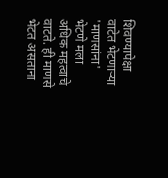शिवण्यापेक्षा वाटेत भेटणाऱ्या 'माणसांना' भेटणे मला अधिक महत्वाचे वाटते. ही माणसे भेटत असताना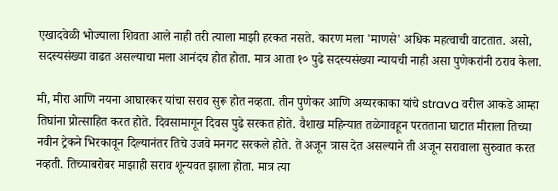एखादवेळी भोज्याला शिवता आले नाही तरी त्याला माझी हरकत नसते. कारण मला 'माणसे' अधिक महत्वाची वाटतात. असो, सदस्यसंख्या वाढत असल्याचा मला आनंदच होत होता. मात्र आता १० पुढे सदस्यसंख्या न्यायची नाही असा पुणेकरांनी ठराव केला.

मी, मीरा आणि नयना आघारकर यांचा सराव सुरू होत नव्हता. तीन पुणेकर आणि अय्यरकाका यांचे strava वरील आकडे आम्हा तिघांना प्रोत्साहित करत होते. दिवसामागून दिवस पुढे सरकत होते. वैशाख महिन्यात तळेगावहून परतताना घाटात मीराला तिच्या नवीन ट्रेकने भिरकावून दिल्यानंतर तिचे उजवे मनगट सरकले होते. ते अजून त्रास देत असल्याने ती अजून सरावाला सुरुवात करत नव्हती. तिच्याबरोबर माझाही सराव शून्यवत झाला होता. मात्र त्या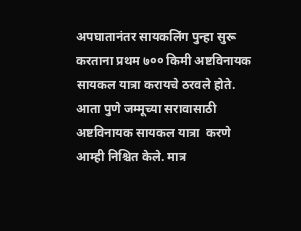अपघातानंतर सायकलिंग पुन्हा सुरू करताना प्रथम ७०० किमी अष्टविनायक सायकल यात्रा करायचे ठरवले होते. आता पुणे जम्मूच्या सरावासाठी अष्टविनायक सायकल यात्रा  करणे आम्ही निश्चित केले. मात्र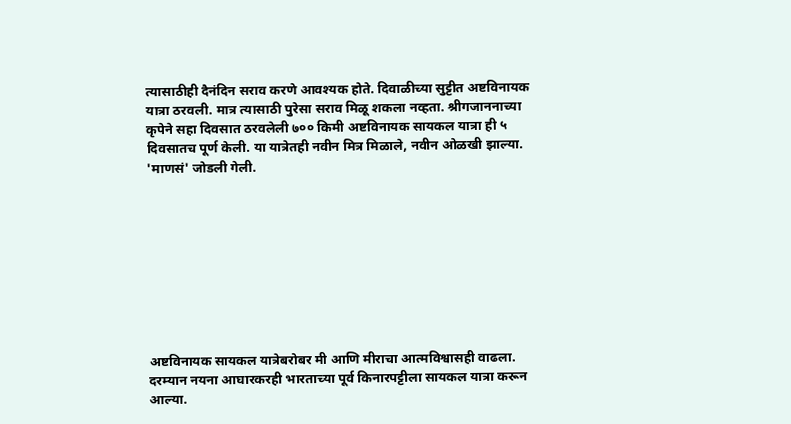त्यासाठीही दैनंदिन सराव करणे आवश्यक होते. दिवाळीच्या सुट्टीत अष्टविनायक यात्रा ठरवली. मात्र त्यासाठी पुरेसा सराव मिळू शकला नव्हता. श्रीगजाननाच्या कृपेने सहा दिवसात ठरवलेली ७०० किमी अष्टविनायक सायकल यात्रा ही ५ दिवसातच पूर्ण केली. या यात्रेतही नवीन मित्र मिळाले, नवीन ओळखी झाल्या. 'माणसं' जोडली गेली.









अष्टविनायक सायकल यात्रेबरोबर मी आणि मीराचा आत्मविश्वासही वाढला. दरम्यान नयना आघारकरही भारताच्या पूर्व किनारपट्टीला सायकल यात्रा करून आल्या.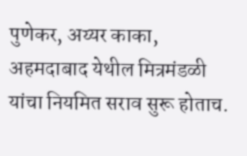पुणेकर, अय्यर काका, अहमदाबाद येथील मित्रमंडळी यांचा नियमित सराव सुरू होताच.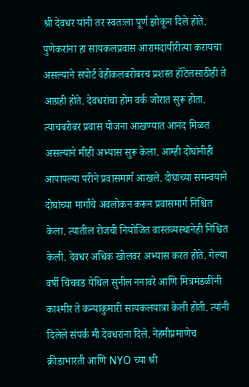श्री देवधर यांनी तर स्वतःला पूर्ण झोकून दिले होते. पुणेकरांना हा सायकलप्रवास आरामदायीरीत्या करायचा असल्याने सपोर्ट वेहीकलबरोबरच प्रशस्त हॉटेलसाठीही ते आग्रही होते. देवधरांचा होम वर्क जोरात सुरू होता. त्याचबरोबर प्रवास योजना आखण्यात आनंद मिळत असल्याने मीही अभ्यास सुरू केला. आम्ही दोघांनीही आपापल्या परीने प्रवासमार्ग आखले. दोघांच्या समन्वयाने दोघांच्या मार्गांचे अवलोकन करून प्रवासमार्ग निश्चित केला. त्यातील रोजची नियोजित वास्तव्यस्थानेही निश्चित केली. देवधर अधिक खोलवर अभ्यास करत होते. गेल्या वर्षी चिंचवड येथिल सुनील ननावरे आणि मित्रमंडळींनी काश्मीर ते कन्याकुमारी सायकलयात्रा केली होती. त्यांनी दिलेले संपर्क मी देवधरांना दिले. नेहमीप्रमाणेच क्रीडाभारती आणि NYO च्या श्री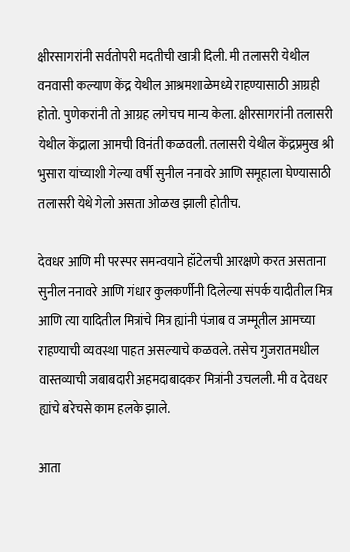क्षीरसागरांनी सर्वतोपरी मदतीची खात्री दिली. मी तलासरी येथील वनवासी कल्याण केंद्र येथील आश्रमशाळेमध्ये राहण्यासाठी आग्रही होतो. पुणेकरांनी तो आग्रह लगेचच मान्य केला. क्षीरसागरांनी तलासरी येथील केंद्राला आमची विनंती कळवली. तलासरी येथील केंद्रप्रमुख श्री भुसारा यांच्याशी गेल्या वर्षी सुनील ननावरे आणि समूहाला घेण्यासाठी तलासरी येथे गेलो असता ओळख झाली होतीच.

देवधर आणि मी परस्पर समन्वयाने हॉटेलची आरक्षणे करत असताना सुनील ननावरे आणि गंधार कुलकर्णीनी दिलेल्या संपर्क यादीतील मित्र आणि त्या यादितील मित्रांचे मित्र ह्यांनी पंजाब व जम्मूतील आमच्या राहण्याची व्यवस्था पाहत असल्याचे कळवले. तसेच गुजरातमधील वास्तव्याची जबाबदारी अहमदाबादकर मित्रांनी उचलली. मी व देवधर ह्यांचे बरेचसे काम हलके झाले.

आता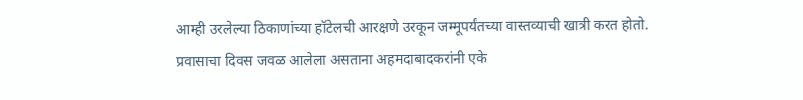आम्ही उरलेल्या ठिकाणांच्या हॉटेलची आरक्षणे उरकून जम्मूपर्यंतच्या वास्तव्याची खात्री करत होतो. प्रवासाचा दिवस जवळ आलेला असताना अहमदाबादकरांनी एके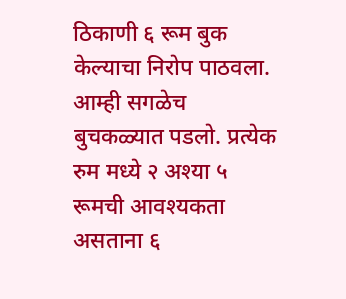ठिकाणी ६ रूम बुक केल्याचा निरोप पाठवला. आम्ही सगळेच बुचकळ्यात पडलो. प्रत्येक रुम मध्ये २ अश्या ५ रूमची आवश्यकता असताना ६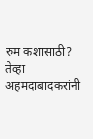रुम कशासाठी? तेव्हा अहमदाबादकरांनी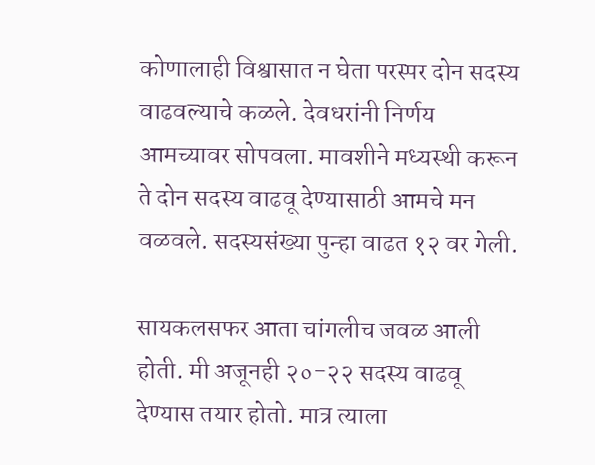कोणालाही विश्वासात न घेता परस्पर दोन सदस्य वाढवल्याचे कळले. देवधरांनी निर्णय आमच्यावर सोपवला. मावशीने मध्यस्थी करून ते दोन सदस्य वाढवू देण्यासाठी आमचे मन वळवले. सदस्यसंख्या पुन्हा वाढत १२ वर गेली.

सायकलसफर आता चांगलीच जवळ आली होती. मी अजूनही २०-२२ सदस्य वाढवू देण्यास तयार होतो. मात्र त्याला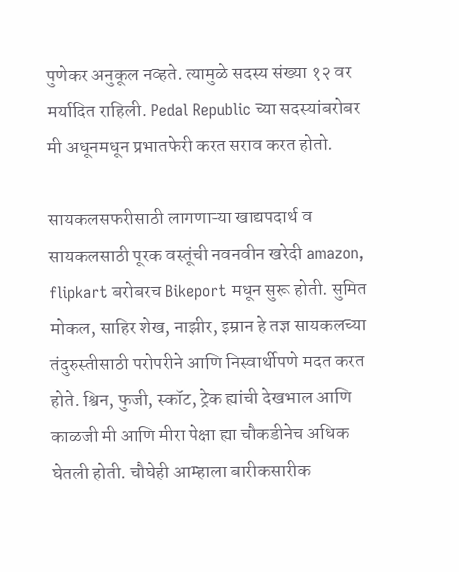पुणेकर अनुकूल नव्हते. त्यामुळे सदस्य संख्या १२ वर मर्यादित राहिली. Pedal Republic च्या सदस्यांबरोबर मी अधूनमधून प्रभातफेरी करत सराव करत होतो.

सायकलसफरीसाठी लागणाऱ्या खाद्यपदार्थ व सायकलसाठी पूरक वस्तूंची नवनवीन खरेदी amazon, flipkart बरोबरच Bikeport मधून सुरू होती. सुमित मोकल, साहिर शेख, नाझीर, इम्रान हे तज्ञ सायकलच्या तंदुरुस्तीसाठी परोपरीने आणि निस्वार्थीपणे मदत करत होते. श्विन, फुजी, स्कॉट, ट्रेक ह्यांची देखभाल आणि काळजी मी आणि मीरा पेक्षा ह्या चौकडीनेच अधिक घेतली होती. चौघेही आम्हाला बारीकसारीक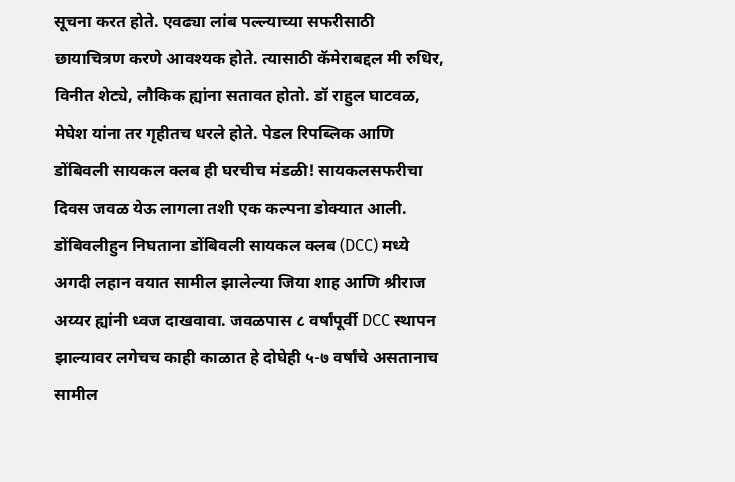सूचना करत होते. एवढ्या लांब पल्ल्याच्या सफरीसाठी छायाचित्रण करणे आवश्यक होते. त्यासाठी कॅमेराबद्दल मी रुधिर, विनीत शेट्ये, लौकिक ह्यांना सतावत होतो. डॉ राहुल घाटवळ, मेघेश यांना तर गृहीतच धरले होते. पेडल रिपब्लिक आणि डोंबिवली सायकल क्लब ही घरचीच मंडळी! सायकलसफरीचा दिवस जवळ येऊ लागला तशी एक कल्पना डोक्यात आली. डोंबिवलीहुन निघताना डोंबिवली सायकल क्लब (DCC) मध्ये अगदी लहान वयात सामील झालेल्या जिया शाह आणि श्रीराज अय्यर ह्यांनी ध्वज दाखवावा. जवळपास ८ वर्षांपूर्वी DCC स्थापन झाल्यावर लगेचच काही काळात हे दोघेही ५-७ वर्षांचे असतानाच सामील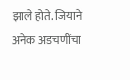झाले होते. जियाने अनेक अडचणींचा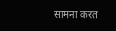सामना करत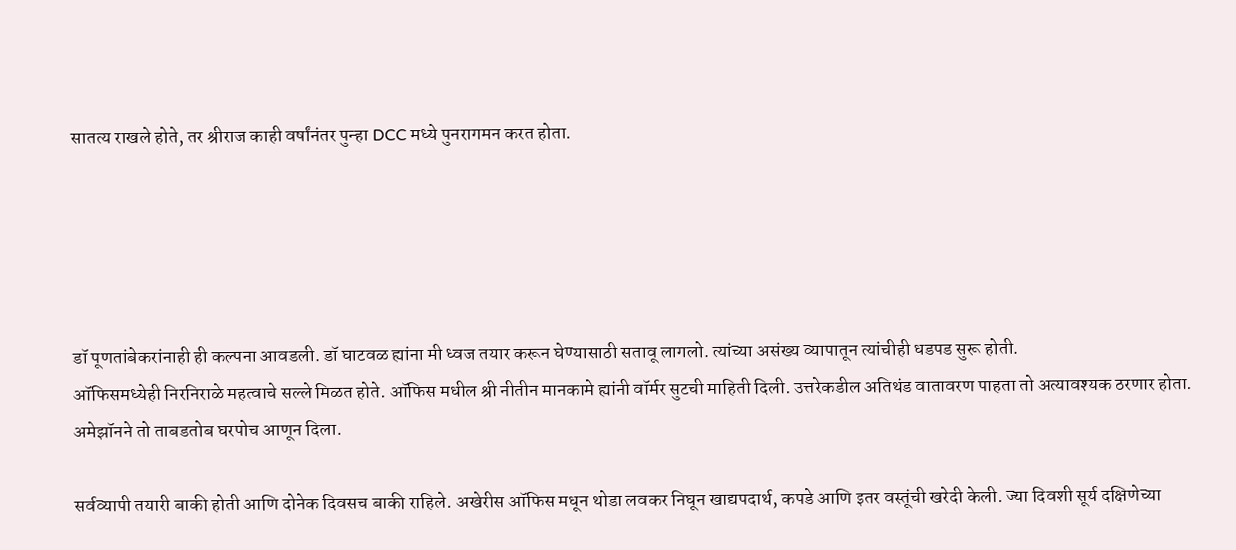सातत्य राखले होते, तर श्रीराज काही वर्षांनंतर पुन्हा DCC मध्ये पुनरागमन करत होता.





डॉ पूणतांबेकरांनाही ही कल्पना आवडली. डॉ घाटवळ ह्यांना मी ध्वज तयार करून घेण्यासाठी सतावू लागलो. त्यांच्या असंख्य व्यापातून त्यांचीही धडपड सुरू होती.
ऑफिसमध्येही निरनिराळे महत्वाचे सल्ले मिळत होते. ऑफिस मधील श्री नीतीन मानकामे ह्यांनी वॉर्मर सुटची माहिती दिली. उत्तरेकडील अतिथंड वातावरण पाहता तो अत्यावश्यक ठरणार होता. अमेझॉनने तो ताबडतोब घरपोच आणून दिला.

सर्वव्यापी तयारी बाकी होती आणि दोनेक दिवसच बाकी राहिले. अखेरीस ऑफिस मधून थोडा लवकर निघून खाद्यपदार्थ, कपडे आणि इतर वस्तूंची खरेदी केली. ज्या दिवशी सूर्य दक्षिणेच्या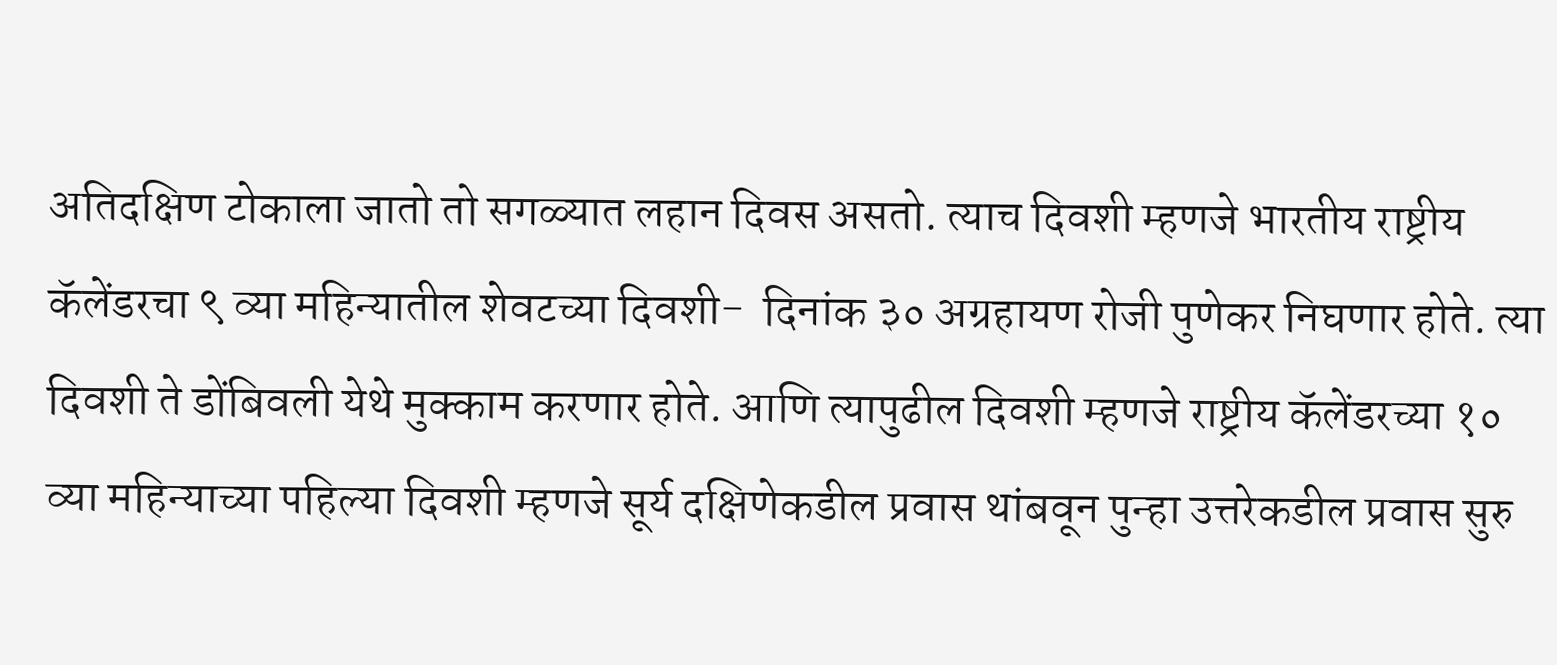अतिदक्षिण टोकाला जातो तो सगळ्यात लहान दिवस असतो. त्याच दिवशी म्हणजे भारतीय राष्ट्रीय कॅलेंडरचा ९ व्या महिन्यातील शेवटच्या दिवशी-  दिनांक ३० अग्रहायण रोजी पुणेकर निघणार होते. त्या दिवशी ते डोंबिवली येथे मुक्काम करणार होते. आणि त्यापुढील दिवशी म्हणजे राष्ट्रीय कॅलेंडरच्या १० व्या महिन्याच्या पहिल्या दिवशी म्हणजे सूर्य दक्षिणेकडील प्रवास थांबवून पुन्हा उत्तरेकडील प्रवास सुरु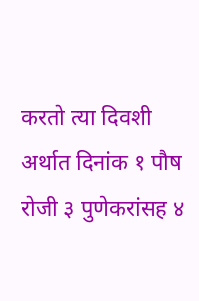करतो त्या दिवशी अर्थात दिनांक १ पौष रोजी ३ पुणेकरांसह ४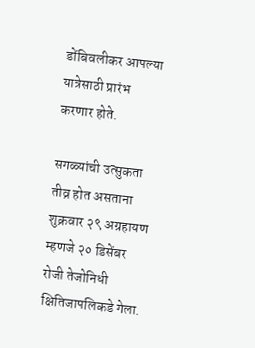डोंबिवलीकर आपल्या यात्रेसाठी प्रारंभ करणार होते.

सगळ्यांची उत्सुकता तीव्र होत असताना शुक्रवार २९ अग्रहायण म्हणजे २० डिसेंबर रोजी तेजोनिधी क्षितिजापलिकडे गेला.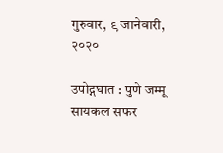गुरुवार, ९ जानेवारी, २०२०

उपोद्गघात : पुणे जम्मू सायकल सफर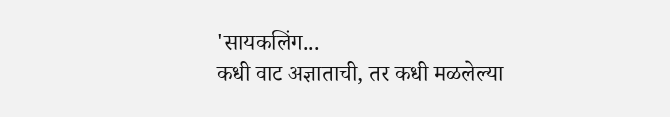'सायकलिंग...
कधी वाट अज्ञाताची, तर कधी मळलेल्या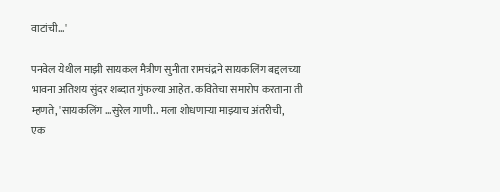वाटांची...'

पनवेल येथील माझी सायकल मैत्रीण सुनीता रामचंद्रने सायकलिंग बद्दलच्या भावना अतिशय सुंदर शब्दात गुंफल्या आहेत. कवितेचा समारोप करताना ती म्हणते, 'सायकलिंग ...सुरेल गाणी.. मला शोधणाऱ्या माझ्याच अंतरीची,
एक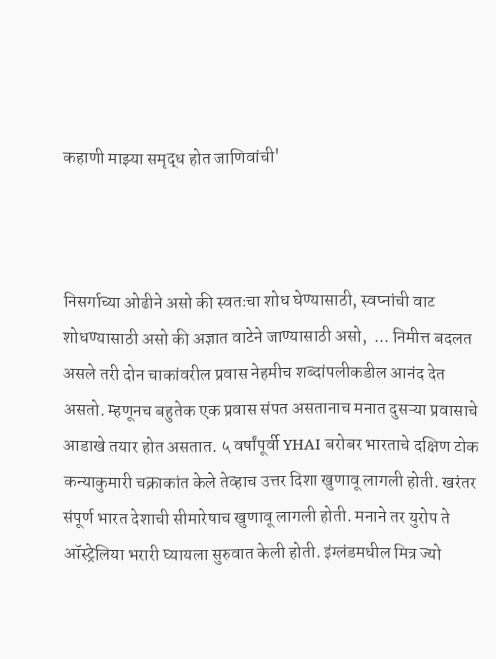कहाणी माझ्या समृद्ध होत जाणिवांची'



निसर्गाच्या ओढीने असो की स्वतःचा शोध घेण्यासाठी, स्वप्नांची वाट शोधण्यासाठी असो की अज्ञात वाटेने जाण्यासाठी असो,  ... निमीत्त बदलत असले तरी दोन चाकांवरील प्रवास नेहमीच शब्दांपलीकडील आनंद देत असतो. म्हणूनच बहुतेक एक प्रवास संपत असतानाच मनात दुसऱ्या प्रवासाचे आडाखे तयार होत असतात. ५ वर्षांपूर्वी YHAI बरोबर भारताचे दक्षिण टोक कन्याकुमारी चक्राकांत केले तेव्हाच उत्तर दिशा खुणावू लागली होती. खरंतर संपूर्ण भारत देशाची सीमारेषाच खुणावू लागली होती. मनाने तर युरोप ते ऑस्ट्रेलिया भरारी घ्यायला सुरुवात केली होती. इंग्लंडमधील मित्र ज्यो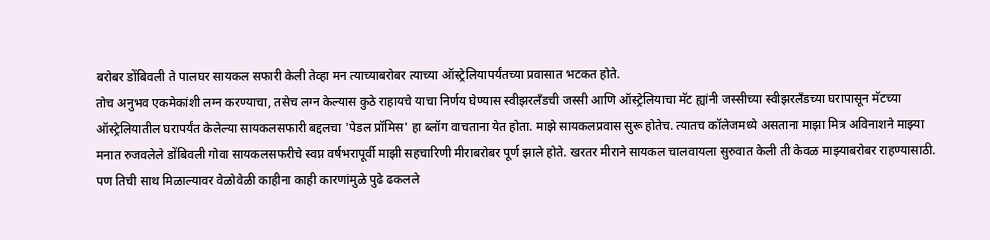बरोबर डोंबिवली ते पालघर सायकल सफारी केली तेव्हा मन त्याच्याबरोबर त्याच्या ऑस्ट्रेलियापर्यंतच्या प्रवासात भटकत होते.
तोच अनुभव एकमेकांशी लग्न करण्याचा, तसेच लग्न केल्यास कुठे राहायचे याचा निर्णय घेण्यास स्वीझरलँडची जस्सी आणि ऑस्ट्रेलियाचा मॅट ह्यांनी जस्सीच्या स्वीझरलँडच्या घरापासून मॅटच्या ऑस्ट्रेलियातील घरापर्यंत केलेल्या सायकलसफारी बद्दलचा 'पेडल प्रॉमिस' हा ब्लॉग वाचताना येत होता. माझे सायकलप्रवास सुरू होतेच. त्यातच कॉलेजमध्ये असताना माझा मित्र अविनाशने माझ्या मनात रुजवलेले डोंबिवली गोवा सायकलसफरीचे स्वप्न वर्षभरापूर्वी माझी सहचारिणी मीराबरोबर पूर्ण झाले होते. खरतर मीराने सायकल चालवायला सुरुवात केली ती केवळ माझ्याबरोबर राहण्यासाठी. पण तिची साथ मिळाल्यावर वेळोवेळी काहीना काही कारणांमुळे पुढे ढकलले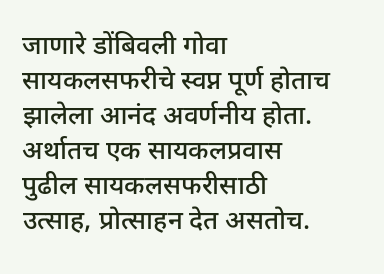जाणारे डोंबिवली गोवा सायकलसफरीचे स्वप्न पूर्ण होताच झालेला आनंद अवर्णनीय होता. अर्थातच एक सायकलप्रवास पुढील सायकलसफरीसाठी उत्साह, प्रोत्साहन देत असतोच.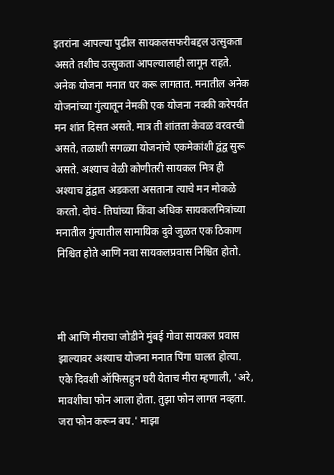इतरांना आपल्या पुढील सायकलसफरीबद्दल उत्सुकता असते तशीच उत्सुकता आपल्यालाही लागून राहते. अनेक योजना मनात घर करू लागतात. मनातील अनेक योजनांच्या गुंत्यातून नेमकी एक योजना नक्की करेपर्यंत मन शांत दिसत असते. मात्र ती शांतता केवळ वरवरची असते, तळाशी सगळ्या योजनांचे एकमेकांशी द्वंद्व सुरू असते. अश्याच वेळी कोणीतरी सायकल मित्र ही अश्याच द्वंद्वात अडकला असताना त्याचे मन मोकळे करतो. दोघं- तिघांच्या किंवा अधिक सायकलमित्रांच्या मनातील गुंत्यातील सामायिक दुवे जुळत एक ठिकाण निश्चित होते आणि नवा सायकलप्रवास निश्चित होतो.



मी आणि मीराचा जोडीने मुंबई गोवा सायकल प्रवास झाल्यावर अश्याच योजना मनात पिंगा घालत होत्या. एके दिवशी ऑफिसहुन घरी येताच मीरा म्हणाली, 'अरे, मावशीचा फोन आला होता. तुझा फोन लागत नव्हता. जरा फोन करून बघ.' माझा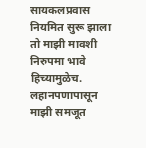सायकलप्रवास नियमित सुरू झाला तो माझी मावशी निरुपमा भावे हिच्यामुळेच. लहानपणापासून माझी समजूत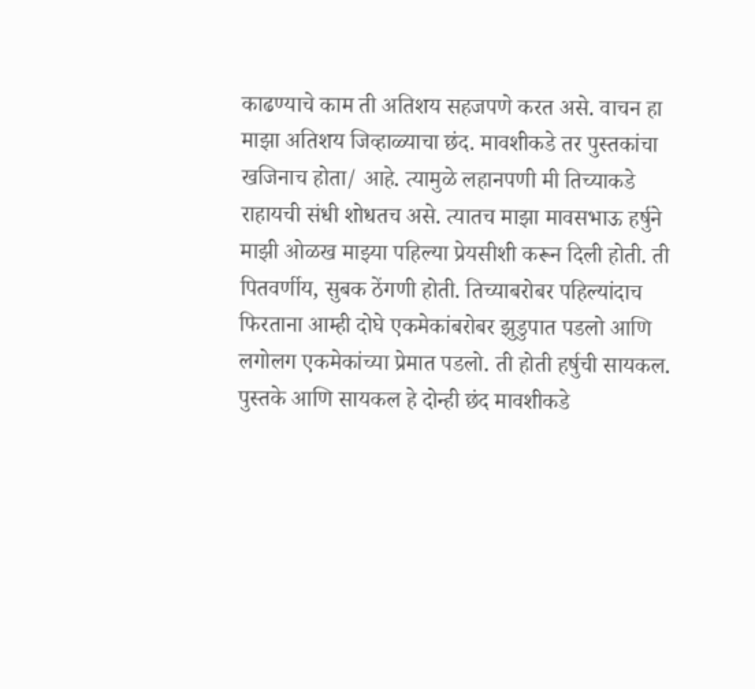काढण्याचे काम ती अतिशय सहजपणे करत असे. वाचन हा माझा अतिशय जिव्हाळ्याचा छंद. मावशीकडे तर पुस्तकांचा खजिनाच होता/ आहे. त्यामुळे लहानपणी मी तिच्याकडे राहायची संधी शोधतच असे. त्यातच माझा मावसभाऊ हर्षुने माझी ओळख माझ्या पहिल्या प्रेयसीशी करून दिली होती. ती पितवर्णीय, सुबक ठेंगणी होती. तिच्याबरोबर पहिल्यांदाच फिरताना आम्ही दोघे एकमेकांबरोबर झुडुपात पडलो आणि लगोलग एकमेकांच्या प्रेमात पडलो. ती होती हर्षुची सायकल. पुस्तके आणि सायकल हे दोन्ही छंद मावशीकडे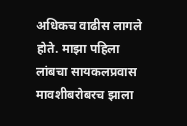अधिकच वाढीस लागले होते. माझा पहिला लांबचा सायकलप्रवास मावशीबरोबरच झाला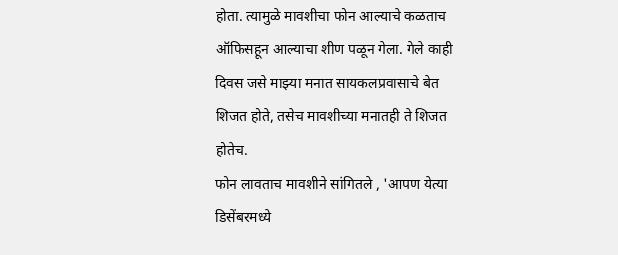होता. त्यामुळे मावशीचा फोन आल्याचे कळताच ऑफिसहून आल्याचा शीण पळून गेला. गेले काही दिवस जसे माझ्या मनात सायकलप्रवासाचे बेत शिजत होते, तसेच मावशीच्या मनातही ते शिजत होतेच.
फोन लावताच मावशीने सांगितले , 'आपण येत्या डिसेंबरमध्ये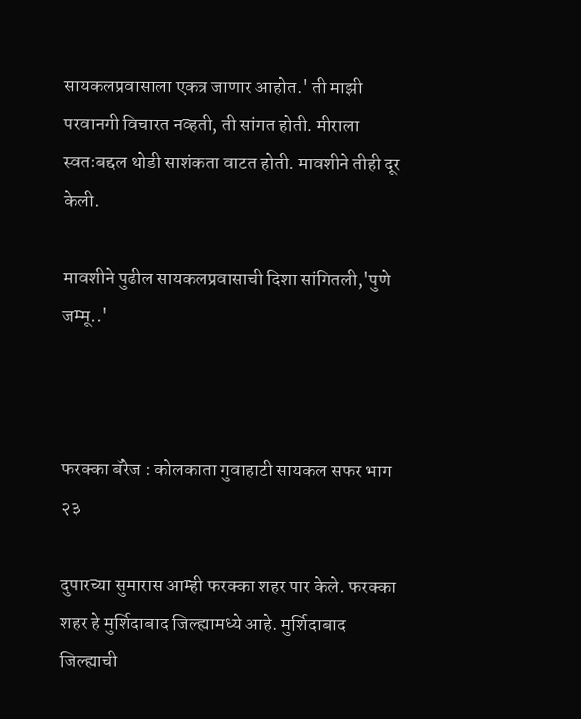सायकलप्रवासाला एकत्र जाणार आहोत.' ती माझी परवानगी विचारत नव्हती, ती सांगत होती. मीराला स्वतःबद्दल थोडी साशंकता वाटत होती. मावशीने तीही दूर केली.

मावशीने पुढील सायकलप्रवासाची दिशा सांगितली,'पुणे जम्मू..'



फरक्का बॅरेज : कोलकाता गुवाहाटी सायकल सफर भाग २३

दुपारच्या सुमारास आम्ही फरक्का शहर पार केले. फरक्का शहर हे मुर्शिदाबाद जिल्ह्यामध्ये आहे. मुर्शिदाबाद जिल्ह्याची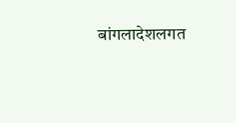बांगलादेशलगत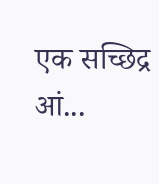एक सच्छिद्र आं...